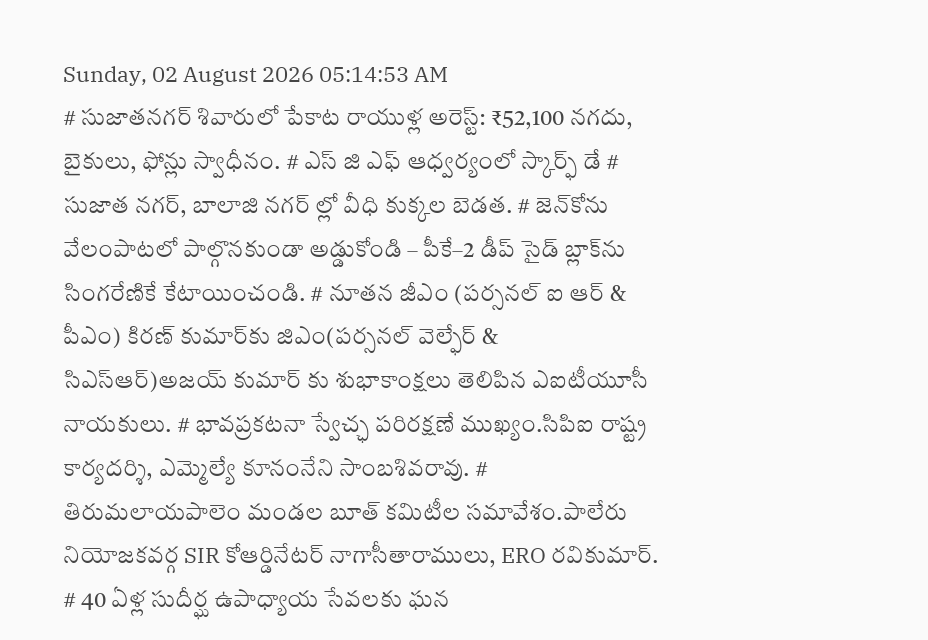Sunday, 02 August 2026 05:14:53 AM
# సుజాతనగర్ శివారులో పేకాట రాయుళ్ల అరెస్ట్: ₹52,100 నగదు, బైకులు, ఫోన్లు స్వాధీనం. # ఎస్ జి ఎఫ్ ఆధ్వర్యంలో స్కార్ఫ్ డే # సుజాత నగర్, బాలాజి నగర్ ల్లో వీధి కుక్కల బెడత. # జెన్‌కోను వేలంపాటలో పాల్గొనకుండా అడ్డుకోండి – పీకే–2 డీప్ సైడ్ బ్లాక్‌ను సింగరేణికే కేటాయించండి. # నూతన జీఎం (పర్సనల్ ఐ ఆర్ & పీఎం) కిరణ్ కుమార్‌కు జిఎం(పర్సనల్ వెల్ఫేర్ & సిఎస్ఆర్)అజయ్ కుమార్ కు శుభాకాంక్షలు తెలిపిన ఎఐటీయూసీ నాయకులు. # భావప్రకటనా స్వేచ్ఛ పరిరక్షణే ముఖ్యం.సిపిఐ రాష్ట్ర కార్యదర్శి, ఎమ్మెల్యే కూనంనేని సాంబశివరావు. # తిరుమలాయపాలెం మండల బూత్ కమిటీల సమావేశం.పాలేరు నియోజకవర్గ SIR కోఆర్డినేటర్ నాగాసీతారాములు, ERO రవికుమార్. # 40 ఏళ్ల సుదీర్ఘ ఉపాధ్యాయ సేవలకు ఘన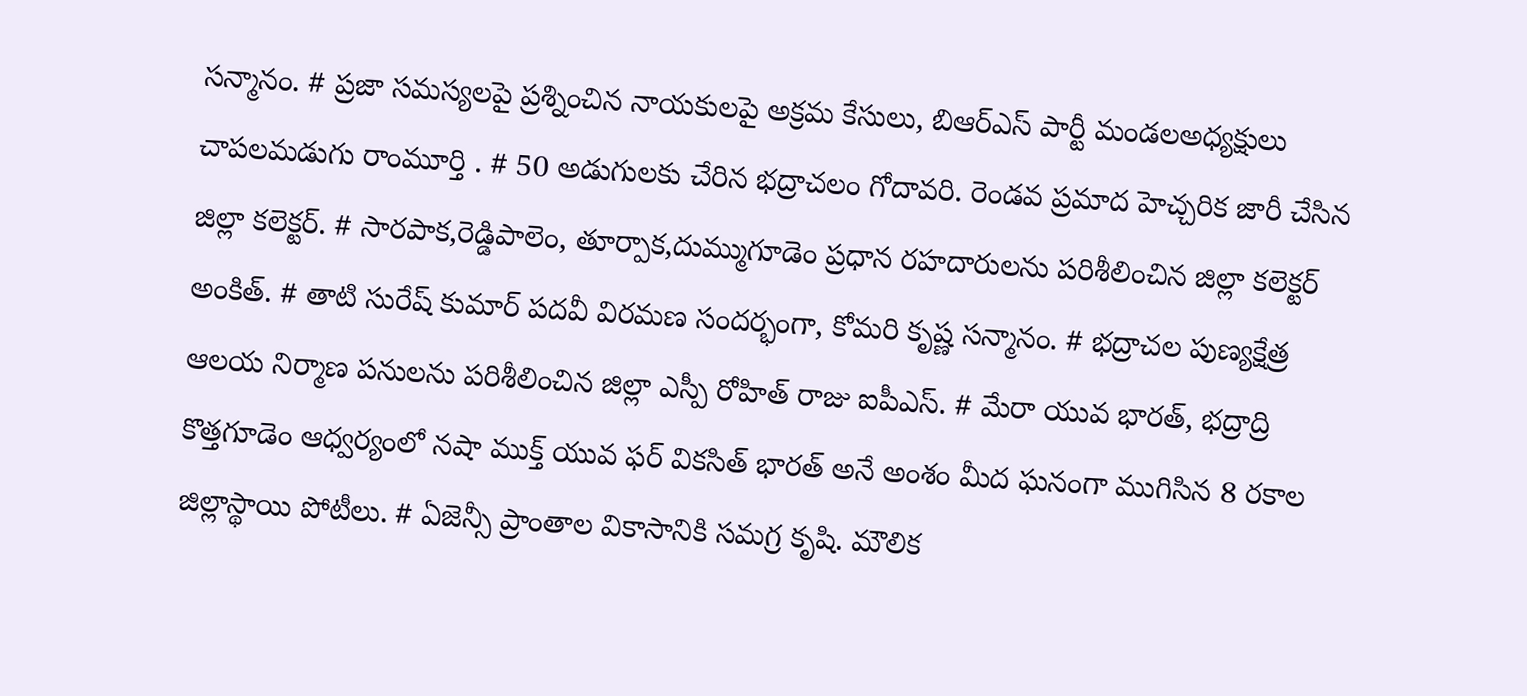సన్మానం. # ప్రజా సమస్యలపై ప్రశ్నించిన నాయకులపై అక్రమ కేసులు, బిఆర్ఎస్ పార్టీ మండలఅధ్యక్షులు చాపలమడుగు రాంమూర్తి . # 50 అడుగులకు చేరిన భద్రాచలం గోదావరి. రెండవ ప్రమాద హెచ్చరిక జారీ చేసిన జిల్లా కలెక్టర్. # సారపాక,రెడ్డిపాలెం, తూర్పాక,దుమ్ముగూడెం ప్రధాన రహదారులను పరిశీలించిన జిల్లా కలెక్టర్ అంకిత్. # తాటి సురేష్ కుమార్ పదవీ విరమణ సందర్భంగా, కోమరి కృష్ణ సన్మానం. # భద్రాచల పుణ్యక్షేత్ర ఆలయ నిర్మాణ పనులను పరిశీలించిన జిల్లా ఎస్పీ రోహిత్ రాజు ఐపీఎస్. # మేరా యువ భారత్, భద్రాద్రి కొత్తగూడెం ఆధ్వర్యంలో నషా ముక్త్ యువ ఫర్ వికసిత్ భారత్ అనే అంశం మీద ఘనంగా ముగిసిన 8 రకాల జిల్లాస్థాయి పోటీలు. # ఏజెన్సీ ప్రాంతాల వికాసానికి సమగ్ర కృషి. మౌలిక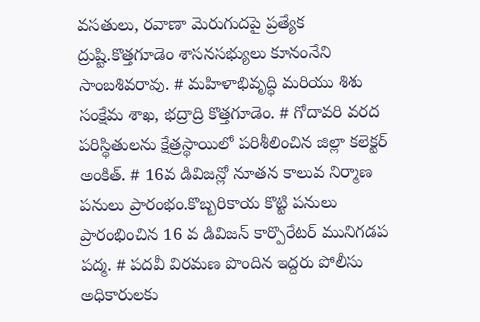వసతులు, రవాణా మెరుగుదపై ప్రత్యేక ద్రుష్టి.కొత్తగూడెం శాసనసభ్యులు కూనంనేని సాంబశివరావు. # మహిళాభివృద్ధి మరియు శిశు సంక్షేమ శాఖ, భద్రాద్రి కొత్తగూడెం. # గోదావరి వరద పరిస్థితులను క్షేత్రస్థాయిలో పరిశీలించిన జిల్లా కలెక్టర్ అంకిత్. # 16వ డివిజన్లో నూతన కాలువ నిర్మాణ పనులు ప్రారంభం.కొబ్బరికాయ కొట్టి పనులు ప్రారంభించిన 16 వ డివిజన్ కార్పొరేటర్ మునిగడప పద్మ. # పదవీ విరమణ పొందిన ఇద్దరు పోలీసు అధికారులకు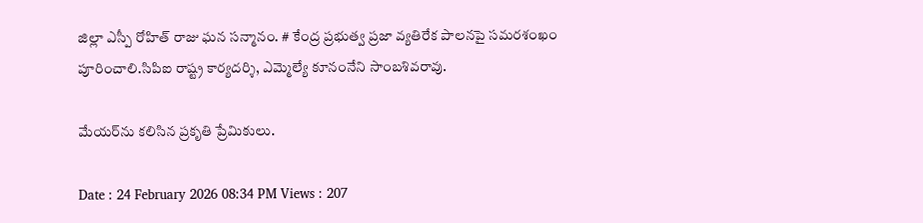జిల్లా ఎస్పీ రోహిత్ రాజు ఘన సన్మానం. # కేంద్ర ప్రభుత్వ ప్రజా వ్యతిరేక పాలనపై సమరశంఖం పూరించాలి.సిపిఐ రాష్ట్ర కార్యదర్శి, ఎమ్మెల్యే కూనంనేని సాంబశివరావు.

మేయర్‌ను కలిసిన ప్రకృతి ప్రేమికులు.

Date : 24 February 2026 08:34 PM Views : 207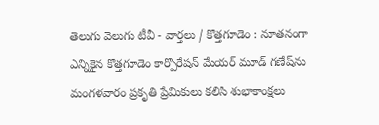తెలుగు వెలుగు టీవీ - వార్తలు / కొత్తగూడెం : నూతనంగా ఎన్నికైన కొత్తగూడెం కార్పొరేషన్‌ మేయర్‌ మూడ్‌ గణేష్‌ను మంగళవారం ప్రకృతి ప్రేమికులు కలిసి శుభాకాంక్షలు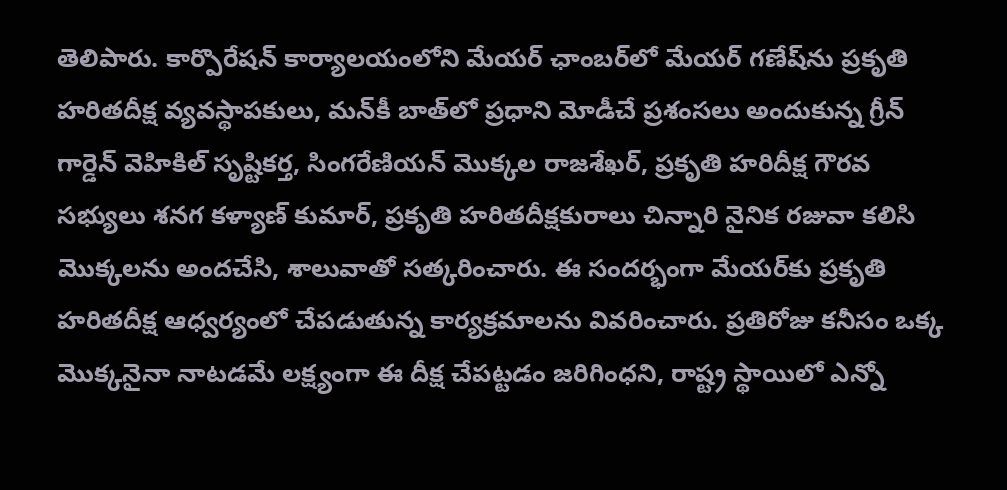తెలిపారు. కార్పొరేషన్‌ కార్యాలయంలోని మేయర్‌ ఛాంబర్‌లో మేయర్‌ గణేష్‌ను ప్రకృతి హరితదీక్ష వ్యవస్థాపకులు, మన్‌కీ బాత్‌లో ప్రధాని మోడీచే ప్రశంసలు అందుకున్న గ్రీన్‌ గార్డెన్‌ వెహికిల్‌ సృష్టికర్త, సింగరేణియన్‌ మొక్కల రాజశేఖర్, ప్రకృతి హరిదీక్ష గౌరవ సభ్యులు శనగ కళ్యాణ్‌ కుమార్, ప్రకృతి హరితదీక్షకురాలు చిన్నారి నైనిక రజువా కలిసి మొక్కలను అందచేసి, శాలువాతో సత్కరించారు. ఈ సందర్భంగా మేయర్‌కు ప్రకృతి హరితదీక్ష ఆధ్వర్యంలో చేపడుతున్న కార్యక్రమాలను వివరించారు. ప్రతిరోజు కనీసం ఒక్క మొక్కనైనా నాటడమే లక్ష్యంగా ఈ దీక్ష చేపట్టడం జరిగింధని, రాష్ట్ర స్థాయిలో ఎన్నో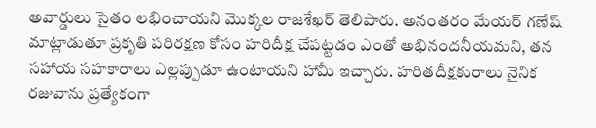అవార్డులు సైతం లభించాయని మొక్కల రాజశేఖర్‌ తెలిపారు. అనంతరం మేయర్‌ గణేష్‌ మాట్లాడుతూ ప్రకృతి పరిరక్షణ కోసం హరిదీక్ష చేపట్టడం ఎంతో అభినందనీయమని, తన సహాయ సహకారాలు ఎల్లప్పుడూ ఉంటాయని హామీ ఇచ్చారు. హరితదీక్షకురాలు నైనిక రజువాను ప్రత్యేకంగా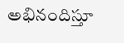అభినందిస్తూ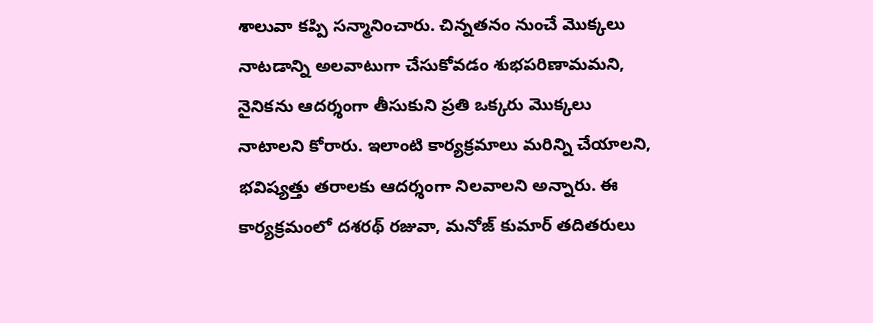శాలువా కప్పి సన్మానించారు. చిన్నతనం నుంచే మొక్కలు నాటడాన్ని అలవాటుగా చేసుకోవడం శుభపరిణామమని, నైనికను ఆదర్శంగా తీసుకుని ప్రతి ఒక్కరు మొక్కలు నాటాలని కోరారు. ఇలాంటి కార్యక్రమాలు మరిన్ని చేయాలని, భవిష్యత్తు తరాలకు ఆదర్శంగా నిలవాలని అన్నారు. ఈ కార్యక్రమంలో దశరథ్‌ రజువా, మనోజ్‌ కుమార్‌ తదితరులు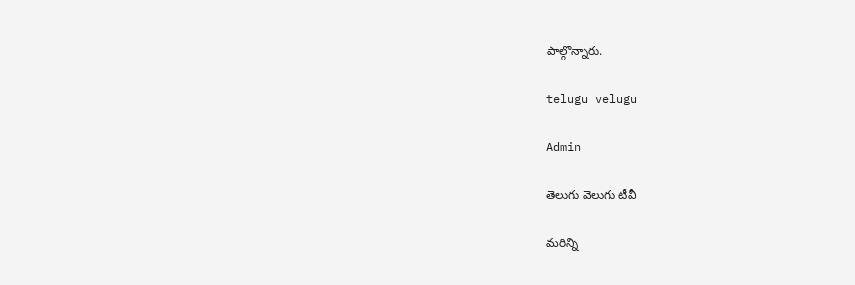పాల్గొన్నారు.

telugu velugu

Admin

తెలుగు వెలుగు టీవీ

మరిన్ని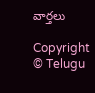వార్తలు

Copyright © Telugu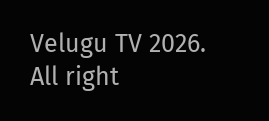Velugu TV 2026. All right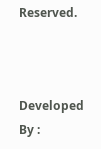Reserved.



Developed By :